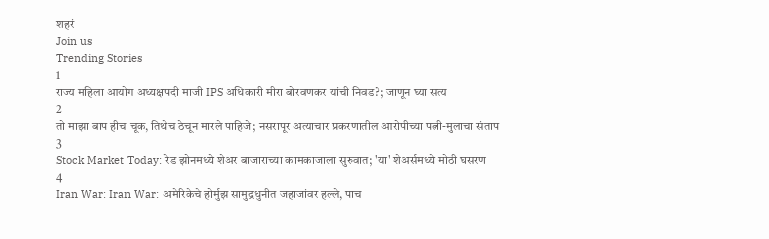शहरं
Join us
Trending Stories
1
राज्य महिला आयोग अध्यक्षपदी माजी IPS अधिकारी मीरा बोरवणकर यांची निवड?; जाणून घ्या सत्य
2
तो माझा बाप हीच चूक, तिथेच ठेचून मारले पाहिजे; नसरापूर अत्याचार प्रकरणातील आरोपीच्या पत्नी-मुलाचा संताप
3
Stock Market Today: रेड झोनमध्ये शेअर बाजाराच्या कामकाजाला सुरुवात; 'या' शेअर्समध्ये मोठी घसरण
4
Iran War: Iran War: अमेरिकेचे होर्मुझ सामुद्रधुनीत जहाजांवर हल्ले, पाच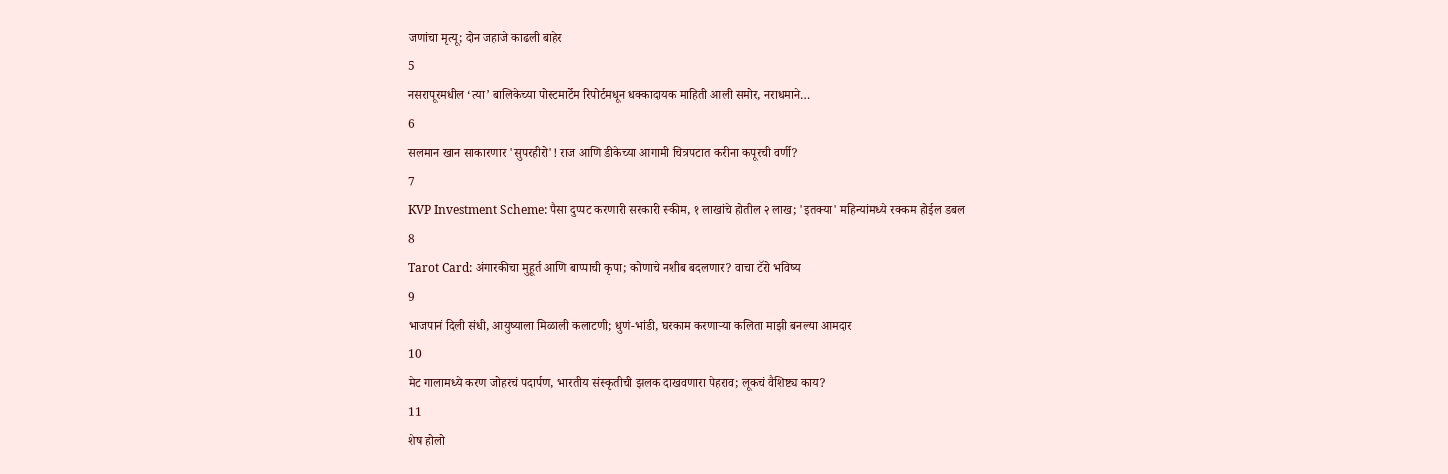जणांचा मृत्यू; दोन जहाजे काढली बाहेर
5
नसरापूरमधील ‘त्या’ बालिकेच्या पोस्टमार्टेम रिपोर्टमधून धक्कादायक माहिती आली समोर, नराधमाने…
6
सलमान खान साकारणार 'सुपरहीरो'! राज आणि डीकेच्या आगामी चित्रपटात करीना कपूरची वर्णी?
7
KVP Investment Scheme: पैसा दुप्पट करणारी सरकारी स्कीम, १ लाखांचे होतील २ लाख; 'इतक्या' महिन्यांमध्ये रक्कम होईल डबल
8
Tarot Card: अंगारकीचा मुहूर्त आणि बाप्पाची कृपा; कोणाचे नशीब बदलणार? वाचा टॅरो भविष्य
9
भाजपानं दिली संधी, आयुष्याला मिळाली कलाटणी; धुणं-भांडी, घरकाम करणाऱ्या कलिता माझी बनल्या आमदार
10
मेट गालामध्ये करण जोहरचं पदार्पण, भारतीय संस्कृतीची झलक दाखवणारा पेहराव; लूकचं वैशिष्ट्य काय?
11
शेष होलो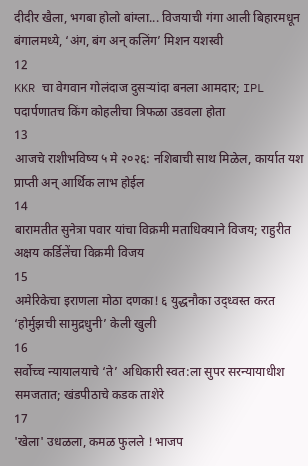दीदीर खैला, भगबा होलो बांग्ला... विजयाची गंगा आली बिहारमधून बंगालमध्ये, ‘अंग, बंग अन् कलिंग’ मिशन यशस्वी
12
KKR चा वेगवान गोलंदाज दुसऱ्यांदा बनला आमदार; IPL पदार्पणातच किंग कोहलीचा त्रिफळा उडवला होता
13
आजचे राशीभविष्य ५ मे २०२६: नशिबाची साथ मिळेल, कार्यात यश प्राप्ती अन् आर्थिक लाभ होईल
14
बारामतीत सुनेत्रा पवार यांचा विक्रमी मताधिक्याने विजय; राहुरीत अक्षय कर्डिलेंचा विक्रमी विजय
15
अमेरिकेचा इराणला मोठा दणका! ६ युद्धनौका उद्ध्वस्त करत ‘होर्मुझची सामुद्रधुनी’ केली खुली
16
सर्वोच्च न्यायालयाचे ‘ते’ अधिकारी स्वत:ला सुपर सरन्यायाधीश समजतात; खंडपीठाचे कडक ताशेरे
17
'खेला' उधळला, कमळ फुलले ! भाजप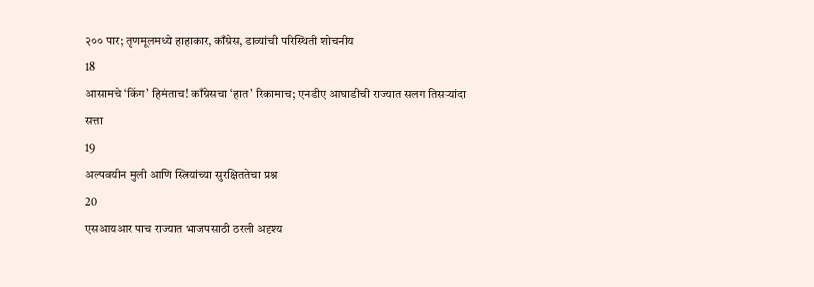२०० पार; तृणमूलमध्ये हाहाकार, काँग्रेस, डाव्यांची परिस्थिती शोचनीय
18
आसामचे ‘किंग’ हिमंताच! काँग्रेसचा ‘हात’ रिकामाच; एनडीए आघाडीची राज्यात सलग तिसऱ्यांदा सत्ता
19
अल्पवयीन मुली आणि स्त्रियांच्या सुरक्षिततेचा प्रश्न
20
एसआयआर पाच राज्यात भाजपसाठी ठरली अदृश्य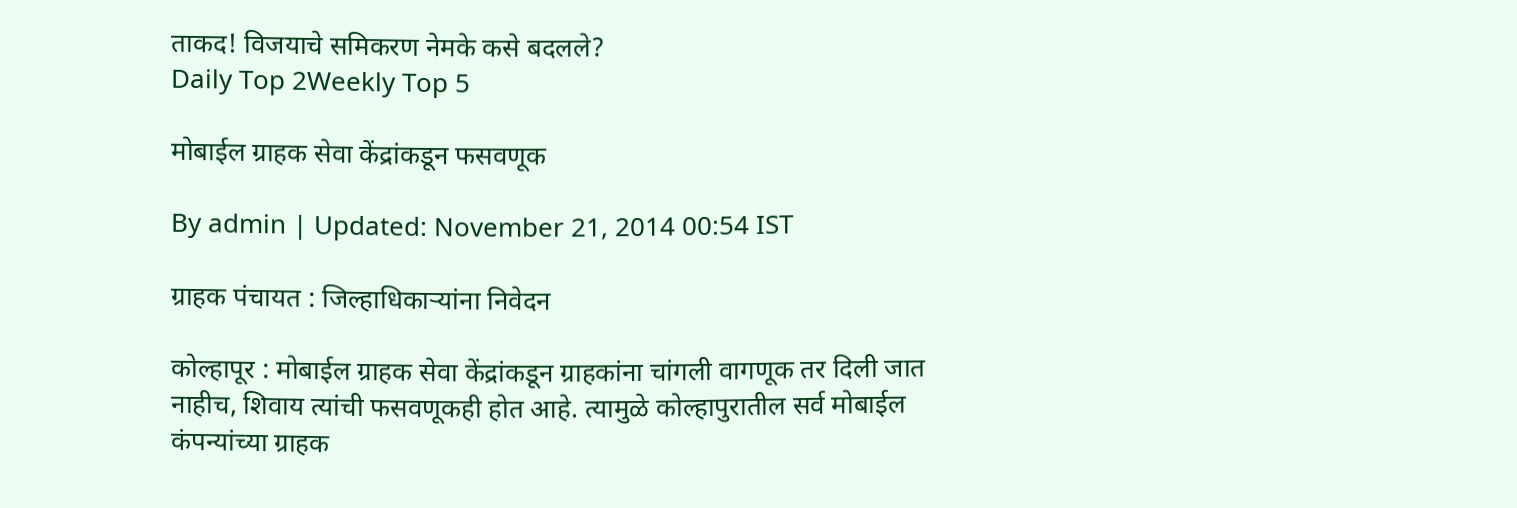ताकद! विजयाचे समिकरण नेमके कसे बदलले?
Daily Top 2Weekly Top 5

मोबाईल ग्राहक सेवा केंद्रांकडून फसवणूक

By admin | Updated: November 21, 2014 00:54 IST

ग्राहक पंचायत : जिल्हाधिकाऱ्यांना निवेदन

कोल्हापूर : मोबाईल ग्राहक सेवा केंद्रांकडून ग्राहकांना चांगली वागणूक तर दिली जात नाहीच, शिवाय त्यांची फसवणूकही होत आहे. त्यामुळे कोल्हापुरातील सर्व मोबाईल कंपन्यांच्या ग्राहक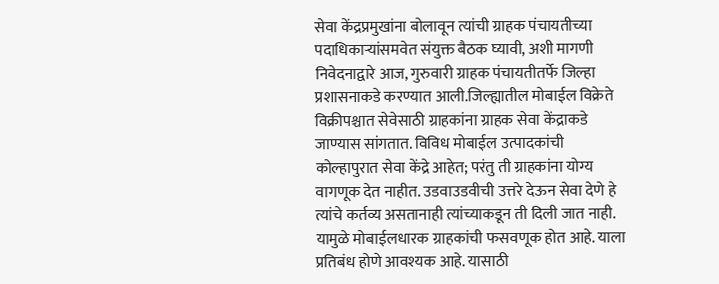सेवा केंद्रप्रमुखांना बोलावून त्यांची ग्राहक पंचायतीच्या पदाधिकाऱ्यांसमवेत संयुक्त बैठक घ्यावी, अशी मागणी निवेदनाद्वारे आज, गुरुवारी ग्राहक पंचायतीतर्फे जिल्हा प्रशासनाकडे करण्यात आली.जिल्ह्यातील मोबाईल विक्रेते विक्रीपश्चात सेवेसाठी ग्राहकांना ग्राहक सेवा केंद्राकडे जाण्यास सांगतात. विविध मोबाईल उत्पादकांची कोल्हापुरात सेवा केंद्रे आहेत; परंतु ती ग्राहकांना योग्य वागणूक देत नाहीत. उडवाउडवीची उत्तरे देऊन सेवा देणे हे त्यांचे कर्तव्य असतानाही त्यांच्याकडून ती दिली जात नाही. यामुळे मोबाईलधारक ग्राहकांची फसवणूक होत आहे. याला प्रतिबंध होणे आवश्यक आहे. यासाठी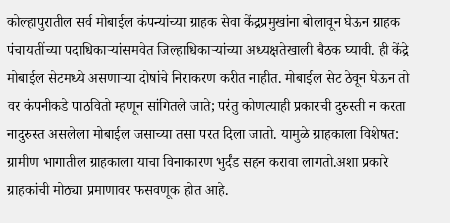कोल्हापुरातील सर्व मोबाईल कंपन्यांच्या ग्राहक सेवा केंद्रप्रमुखांना बोलावून घेऊन ग्राहक पंचायतींच्या पदाधिकाऱ्यांसमवेत जिल्हाधिकाऱ्यांच्या अध्यक्षतेखाली बैठक घ्यावी. ही केंद्रे मोबाईल सेटमध्ये असणाऱ्या दोषांचे निराकरण करीत नाहीत. मोबाईल सेट ठेवून घेऊन तो वर कंपनीकडे पाठवितो म्हणून सांगितले जाते; परंतु कोणत्याही प्रकारची दुरुस्ती न करता नादुरुस्त असलेला मोबाईल जसाच्या तसा परत दिला जातो. यामुळे ग्राहकाला विशेषत: ग्रामीण भागातील ग्राहकाला याचा विनाकारण भुर्दंड सहन करावा लागतो.अशा प्रकारे ग्राहकांची मोठ्या प्रमाणावर फसवणूक होत आहे.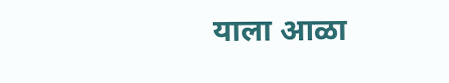याला आळा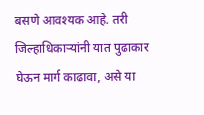बसणे आवश्यक आहे. तरी जिल्हाधिकाऱ्यांनी यात पुढाकार घेऊन मार्ग काढावा, असे या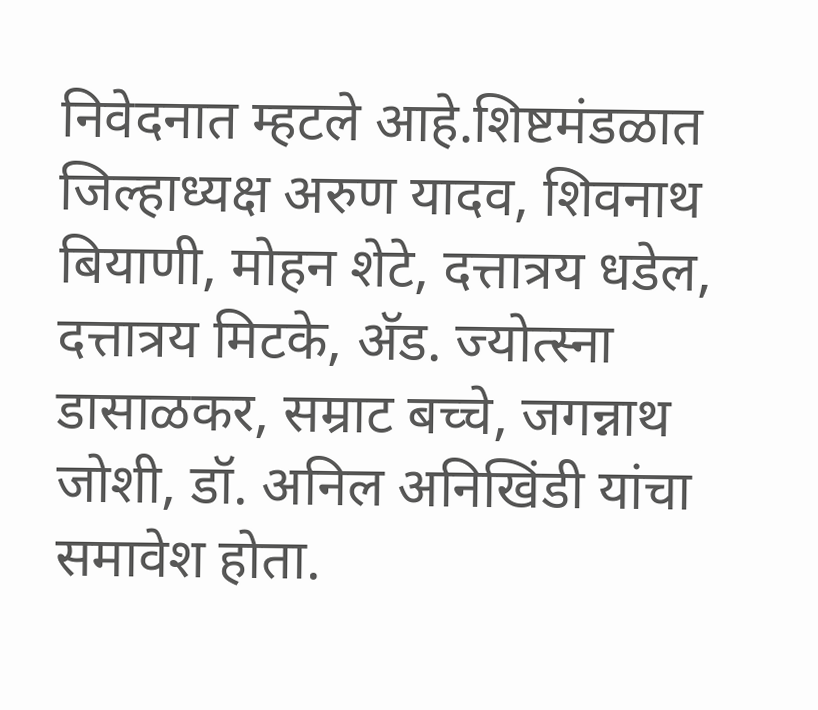निवेदनात म्हटले आहे.शिष्टमंडळात जिल्हाध्यक्ष अरुण यादव, शिवनाथ बियाणी, मोहन शेटे, दत्तात्रय धडेल, दत्तात्रय मिटके, अ‍ॅड. ज्योत्स्ना डासाळकर, सम्राट बच्चे, जगन्नाथ जोशी, डॉ. अनिल अनिखिंडी यांचा समावेश होता.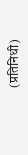(प्रतिनिधी)